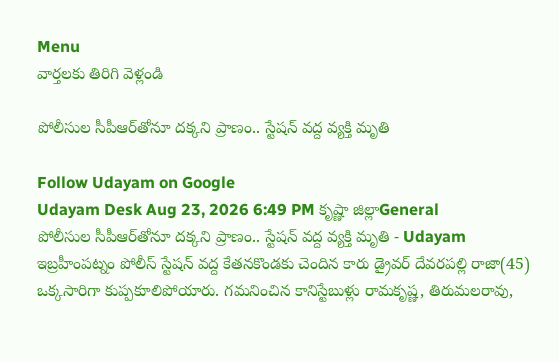Menu
వార్తలకు తిరిగి వెళ్లండి

పోలీసుల సీపీఆర్‌తోనూ దక్కని ప్రాణం.. స్టేషన్‌ వద్ద వ్యక్తి మృతి

Follow Udayam on Google
Udayam Desk Aug 23, 2026 6:49 PM కృష్ణా జిల్లాGeneral
పోలీసుల సీపీఆర్‌తోనూ దక్కని ప్రాణం.. స్టేషన్‌ వద్ద వ్యక్తి మృతి - Udayam
ఇబ్రహీంపట్నం పోలీస్ స్టేషన్‌ వద్ద కేతనకొండకు చెందిన కారు డ్రైవర్ దేవరపల్లి రాజా(45) ఒక్కసారిగా కుప్పకూలిపోయారు. గమనించిన కానిస్టేబుళ్లు రామకృష్ణ, తిరుమలరావు,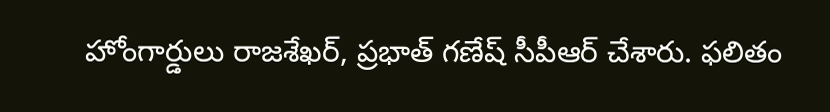హోంగార్డులు రాజశేఖర్, ప్రభాత్ గణేష్ సీపీఆర్ చేశారు. ఫలితం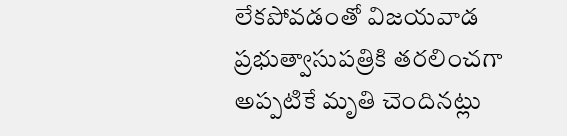లేకపోవడంతో విజయవాడ ప్రభుత్వాసుపత్రికి తరలించగా అప్పటికే మృతి చెందినట్లు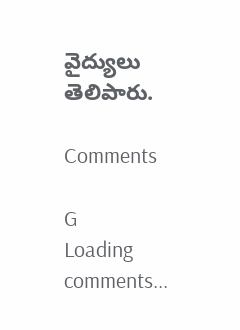వైద్యులు తెలిపారు.

Comments

G
Loading comments...